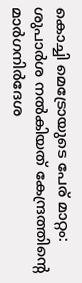കൊച്ചി മെട്രോയുടെ പേര് മാറ്റം: ശുപാർശ നൽകിയത് കേന്ദ്രത്തിൻ്റെ മാർഗനിർദേശ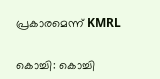പ്രകാരമെന്ന് KMRL


കൊച്ചി: കൊച്ചി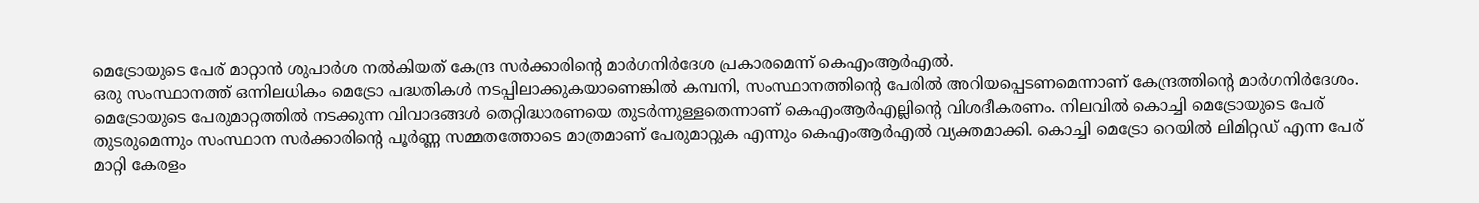മെട്രോയുടെ പേര് മാറ്റാന്‍ ശുപാര്‍ശ നല്‍കിയത് കേന്ദ്ര സര്‍ക്കാരിന്റെ മാര്‍ഗനിര്‍ദേശ പ്രകാരമെന്ന് കെഎംആര്‍എല്‍.
ഒരു സംസ്ഥാനത്ത് ഒന്നിലധികം മെട്രോ പദ്ധതികള്‍ നടപ്പിലാക്കുകയാണെങ്കില്‍ കമ്പനി, സംസ്ഥാനത്തിന്റെ പേരില്‍ അറിയപ്പെടണമെന്നാണ് കേന്ദ്രത്തിന്റെ മാര്‍ഗനിര്‍ദേശം. മെട്രോയുടെ പേരുമാറ്റത്തില്‍ നടക്കുന്ന വിവാദങ്ങള്‍ തെറ്റിദ്ധാരണയെ തുടര്‍ന്നുള്ളതെന്നാണ് കെഎംആര്‍എല്ലിന്റെ വിശദീകരണം. നിലവില്‍ കൊച്ചി മെട്രോയുടെ പേര് തുടരുമെന്നും സംസ്ഥാന സര്‍ക്കാരിന്റെ പൂര്‍ണ്ണ സമ്മതത്തോടെ മാത്രമാണ് പേരുമാറ്റുക എന്നും കെഎംആര്‍എല്‍ വ്യക്തമാക്കി. കൊച്ചി മെട്രോ റെയില്‍ ലിമിറ്റഡ് എന്ന പേര് മാറ്റി കേരളം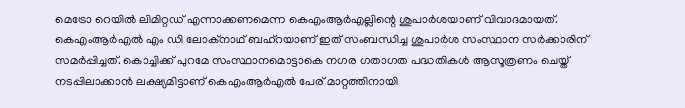മെട്രോ റെയില്‍ ലിമിറ്റഡ് എന്നാക്കണമെന്ന കെഎംആര്‍എല്ലിന്റെ ശുപാര്‍ശയാണ് വിവാദമായത്. കെഎംആര്‍എല്‍ എം ഡി ലോക്‌നാഥ് ബഹ്‌റയാണ് ഇത് സംബന്ധിച്ച ശുപാര്‍ശ സംസ്ഥാന സര്‍ക്കാരിന് സമര്‍പ്പിച്ചത്. കൊച്ചിക്ക് പുറമേ സംസ്ഥാനമൊട്ടാകെ നഗര ഗതാഗത പദ്ധതികള്‍ ആസൂത്രണം ചെയ്ത് നടപ്പിലാക്കാന്‍ ലക്ഷ്യമിട്ടാണ് കെഎംആര്‍എല്‍ പേര് മാറ്റത്തിനായി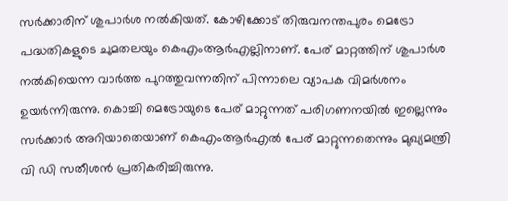സര്‍ക്കാരിന് ശുപാര്‍ശ നല്‍കിയത്. കോഴിക്കോട് തിരുവനന്തപുരം മെട്രോ പദ്ധതികളുടെ ചുമതലയും കെഎംആര്‍എല്ലിനാണ്. പേര് മാറ്റത്തിന് ശുപാര്‍ശ നല്‍കിയെന്ന വാര്‍ത്ത പുറത്തുവന്നതിന് പിന്നാലെ വ്യാപക വിമര്‍ശനം ഉയര്‍ന്നിരുന്നു. കൊച്ചി മെട്രോയുടെ പേര് മാറ്റുന്നത് പരിഗണനയില്‍ ഇല്ലെന്നും സര്‍ക്കാര്‍ അറിയാതെയാണ് കെഎംആര്‍എല്‍ പേര് മാറ്റുന്നതെന്നും മുഖ്യമന്ത്രി വി ഡി സതീശന്‍ പ്രതികരിച്ചിരുന്നു.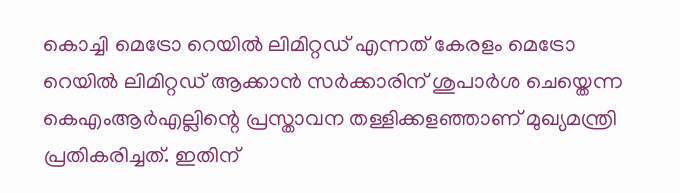കൊച്ചി മെട്രോ റെയില്‍ ലിമിറ്റഡ് എന്നത് കേരളം മെട്രോ റെയില്‍ ലിമിറ്റഡ് ആക്കാന്‍ സര്‍ക്കാരിന് ശുപാര്‍ശ ചെയ്തെന്ന കെഎംആര്‍എല്ലിന്റെ പ്രസ്താവന തള്ളിക്കളഞ്ഞാണ് മുഖ്യമന്ത്രി പ്രതികരിച്ചത്. ഇതിന്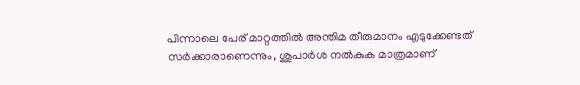പിന്നാലെ പേര് മാറ്റത്തിൽ അന്തിമ തീരുമാനം എടുക്കേണ്ടത് സർക്കാരാണെന്നും, ശുപാർശ നൽകുക മാത്രമാണ്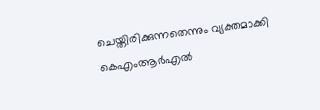ചെയ്തിരിക്കുന്നതെന്നും വ്യക്തമാക്കി കെഎംആർഎല്‍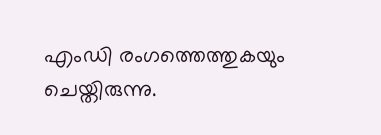എംഡി രംഗത്തെത്തുകയും ചെയ്തിരുന്നു.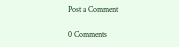Post a Comment

0 Comments